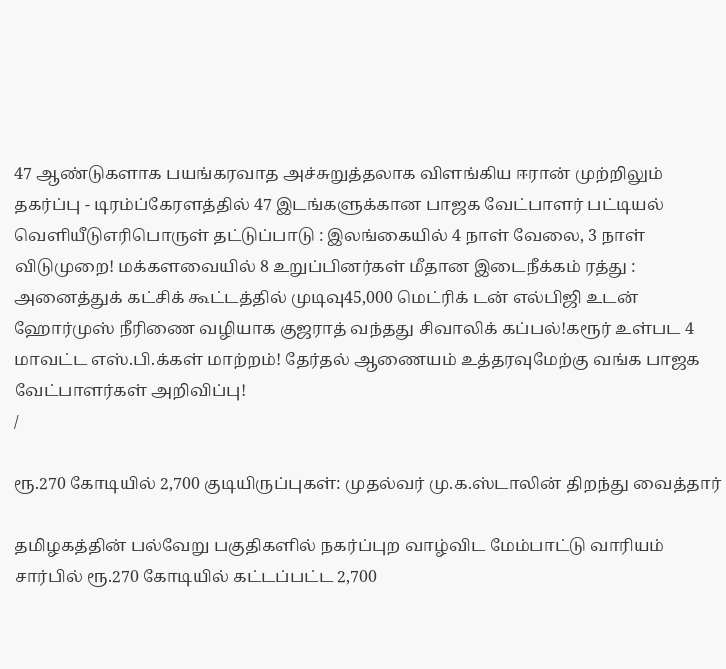47 ஆண்டுகளாக பயங்கரவாத அச்சுறுத்தலாக விளங்கிய ஈரான் முற்றிலும் தகர்ப்பு - டிரம்ப்கேரளத்தில் 47 இடங்களுக்கான பாஜக வேட்பாளர் பட்டியல் வெளியீடுஎரிபொருள் தட்டுப்பாடு : இலங்கையில் 4 நாள் வேலை, 3 நாள் விடுமுறை! மக்களவையில் 8 உறுப்பினர்கள் மீதான இடைநீக்கம் ரத்து : அனைத்துக் கட்சிக் கூட்டத்தில் முடிவு45,000 மெட்ரிக் டன் எல்பிஜி உடன் ஹோர்முஸ் நீரிணை வழியாக குஜராத் வந்தது சிவாலிக் கப்பல்!கரூர் உள்பட 4 மாவட்ட எஸ்.பி.க்கள் மாற்றம்! தேர்தல் ஆணையம் உத்தரவுமேற்கு வங்க பாஜக வேட்பாளர்கள் அறிவிப்பு!
/

ரூ.270 கோடியில் 2,700 குடியிருப்புகள்: முதல்வர் மு.க.ஸ்டாலின் திறந்து வைத்தார்

தமிழகத்தின் பல்வேறு பகுதிகளில் நகர்ப்புற வாழ்விட மேம்பாட்டு வாரியம் சார்பில் ரூ.270 கோடியில் கட்டப்பட்ட 2,700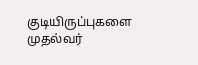குடியிருப்புகளை முதல்வர்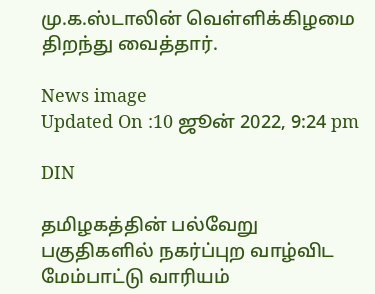மு.க.ஸ்டாலின் வெள்ளிக்கிழமை திறந்து வைத்தார்.

News image
Updated On :10 ஜூன் 2022, 9:24 pm

DIN

தமிழகத்தின் பல்வேறு பகுதிகளில் நகர்ப்புற வாழ்விட மேம்பாட்டு வாரியம்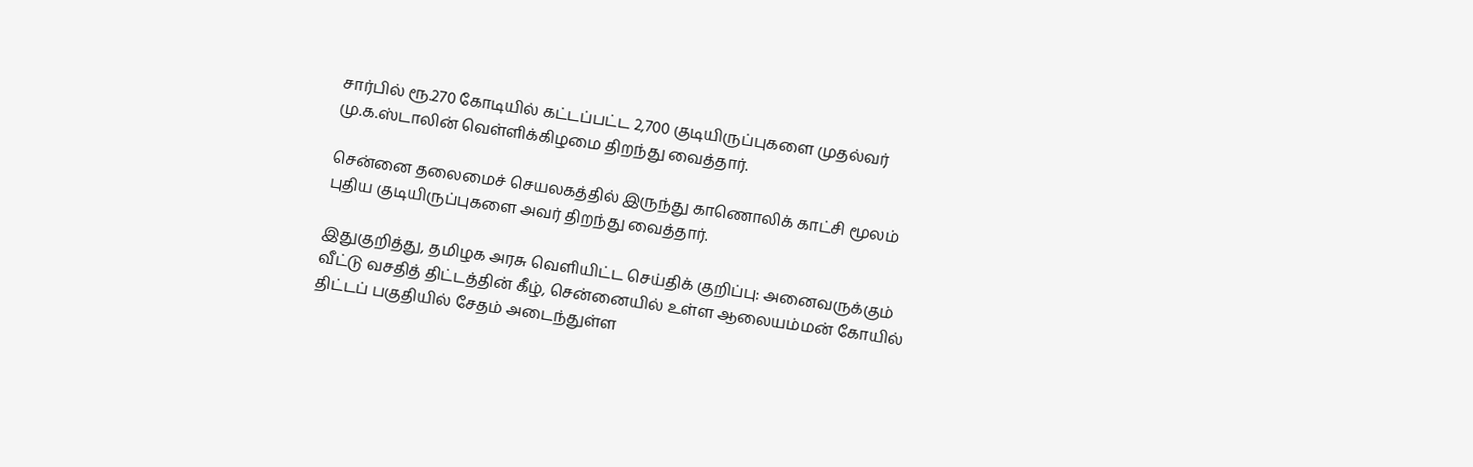சார்பில் ரூ.270 கோடியில் கட்டப்பட்ட 2,700 குடியிருப்புகளை முதல்வர் மு.க.ஸ்டாலின் வெள்ளிக்கிழமை திறந்து வைத்தார்.

சென்னை தலைமைச் செயலகத்தில் இருந்து காணொலிக் காட்சி மூலம் புதிய குடியிருப்புகளை அவர் திறந்து வைத்தார்.

இதுகுறித்து, தமிழக அரசு வெளியிட்ட செய்திக் குறிப்பு: அனைவருக்கும் வீட்டு வசதித் திட்டத்தின் கீழ், சென்னையில் உள்ள ஆலையம்மன் கோயில் திட்டப் பகுதியில் சேதம் அடைந்துள்ள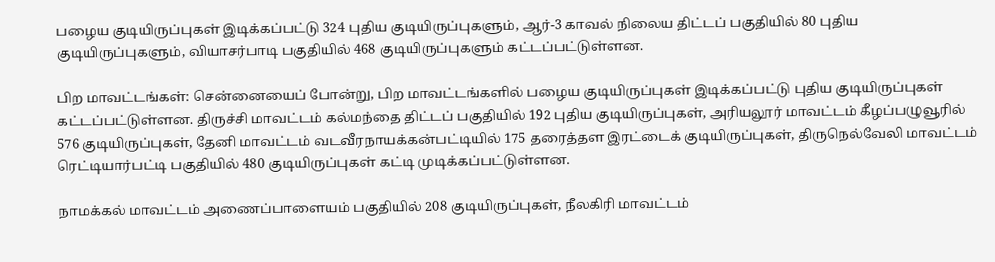பழைய குடியிருப்புகள் இடிக்கப்பட்டு 324 புதிய குடியிருப்புகளும், ஆர்-3 காவல் நிலைய திட்டப் பகுதியில் 80 புதிய குடியிருப்புகளும், வியாசர்பாடி பகுதியில் 468 குடியிருப்புகளும் கட்டப்பட்டுள்ளன.

பிற மாவட்டங்கள்: சென்னையைப் போன்று, பிற மாவட்டங்களில் பழைய குடியிருப்புகள் இடிக்கப்பட்டு புதிய குடியிருப்புகள் கட்டப்பட்டுள்ளன. திருச்சி மாவட்டம் கல்மந்தை திட்டப் பகுதியில் 192 புதிய குடியிருப்புகள், அரியலூர் மாவட்டம் கீழப்பழுவூரில் 576 குடியிருப்புகள், தேனி மாவட்டம் வடவீரநாயக்கன்பட்டியில் 175 தரைத்தள இரட்டைக் குடியிருப்புகள், திருநெல்வேலி மாவட்டம் ரெட்டியார்பட்டி பகுதியில் 480 குடியிருப்புகள் கட்டி முடிக்கப்பட்டுள்ளன.

நாமக்கல் மாவட்டம் அணைப்பாளையம் பகுதியில் 208 குடியிருப்புகள், நீலகிரி மாவட்டம்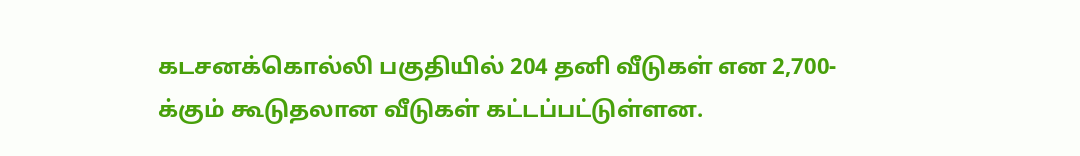கடசனக்கொல்லி பகுதியில் 204 தனி வீடுகள் என 2,700-க்கும் கூடுதலான வீடுகள் கட்டப்பட்டுள்ளன.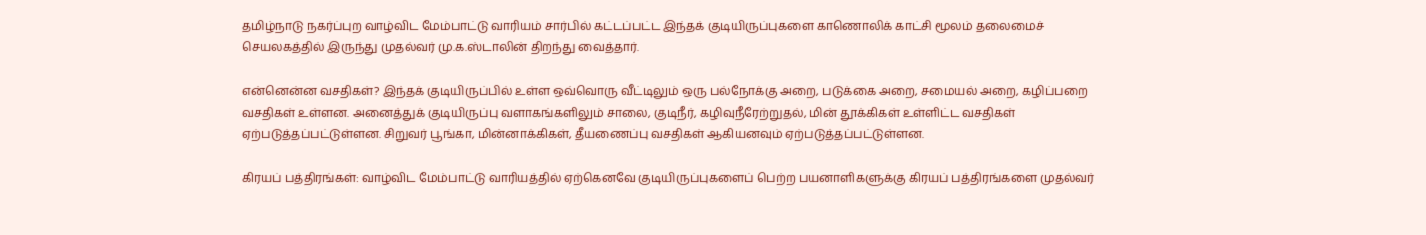தமிழ்நாடு நகர்ப்புற வாழ்விட மேம்பாட்டு வாரியம் சார்பில் கட்டப்பட்ட இந்தக் குடியிருப்புகளை காணொலிக் காட்சி மூலம் தலைமைச் செயலகத்தில் இருந்து முதல்வர் மு.க.ஸ்டாலின் திறந்து வைத்தார்.

என்னென்ன வசதிகள்? இந்தக் குடியிருப்பில் உள்ள ஒவ்வொரு வீட்டிலும் ஒரு பல்நோக்கு அறை, படுக்கை அறை, சமையல் அறை, கழிப்பறை வசதிகள் உள்ளன. அனைத்துக் குடியிருப்பு வளாகங்களிலும் சாலை, குடிநீர், கழிவுநீரேற்றுதல், மின் தூக்கிகள் உள்ளிட்ட வசதிகள் ஏற்படுத்தப்பட்டுள்ளன. சிறுவர் பூங்கா, மின்னாக்கிகள், தீயணைப்பு வசதிகள் ஆகியனவும் ஏற்படுத்தப்பட்டுள்ளன.

கிரயப் பத்திரங்கள்: வாழ்விட மேம்பாட்டு வாரியத்தில் ஏற்கெனவே குடியிருப்புகளைப் பெற்ற பயனாளிகளுக்கு கிரயப் பத்திரங்களை முதல்வர்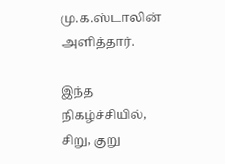மு.க.ஸ்டாலின் அளித்தார்.

இந்த நிகழ்ச்சியில், சிறு, குறு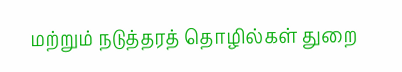மற்றும் நடுத்தரத் தொழில்கள் துறை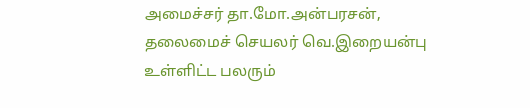அமைச்சர் தா.மோ.அன்பரசன், தலைமைச் செயலர் வெ.இறையன்பு உள்ளிட்ட பலரும்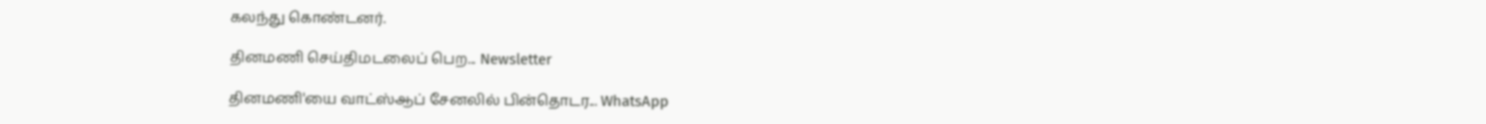கலந்து கொண்டனர்.

தினமணி செய்திமடலைப் பெற... Newsletter

தினமணி'யை வாட்ஸ்ஆப் சேனலில் பின்தொடர... WhatsApp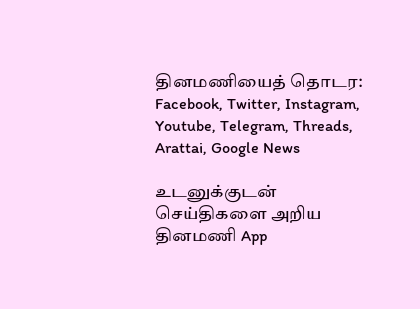தினமணியைத் தொடர: Facebook, Twitter, Instagram, Youtube, Telegram, Threads, Arattai, Google News

உடனுக்குடன் செய்திகளை அறிய தினமணி App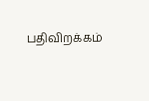பதிவிறக்கம்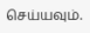செய்யவும்.